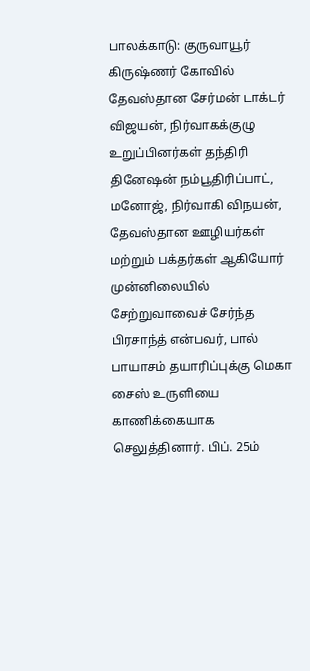பாலக்காடு: குருவாயூர் கிருஷ்ணர் கோவில் தேவஸ்தான சேர்மன் டாக்டர் விஜயன், நிர்வாகக்குழு உறுப்பினர்கள் தந்திரி தினேஷன் நம்பூதிரிப்பாட், மனோஜ், நிர்வாகி விநயன், தேவஸ்தான ஊழியர்கள் மற்றும் பக்தர்கள் ஆகியோர் முன்னிலையில் சேற்றுவாவைச் சேர்ந்த பிரசாந்த் என்பவர், பால் பாயாசம் தயாரிப்புக்கு மெகா சைஸ் உருளியை காணிக்கையாக செலுத்தினார். பிப். 25ம்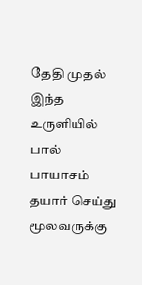தேதி முதல் இந்த உருளியில் பால் பாயாசம் தயார் செய்து மூலவருக்கு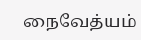நைவேத்யம்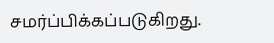சமர்ப்பிக்கப்படுகிறது.